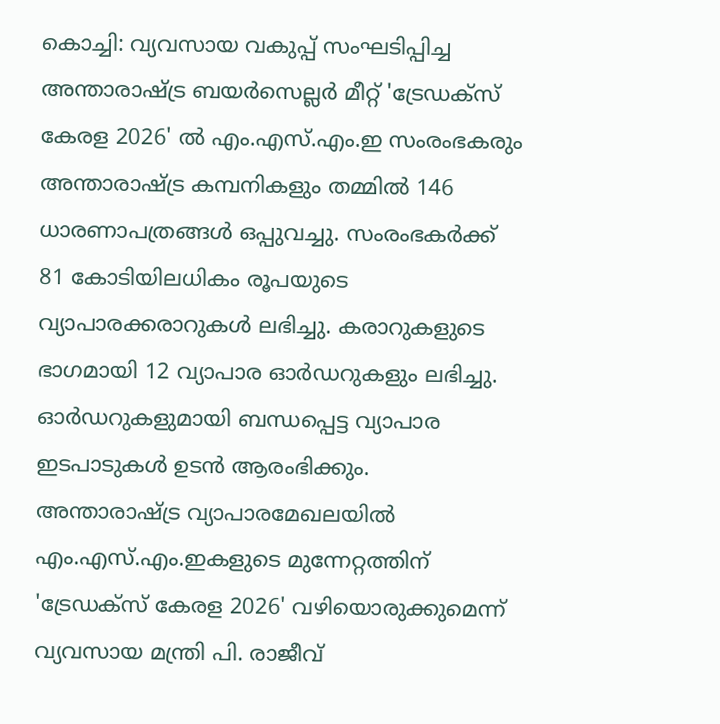കൊച്ചി: വ്യവസായ വകുപ്പ് സംഘടിപ്പിച്ച അന്താരാഷ്ട്ര ബയർസെല്ലർ മീറ്റ് 'ട്രേഡക്സ് കേരള 2026' ൽ എം.എസ്.എം.ഇ സംരംഭകരും അന്താരാഷ്ട്ര കമ്പനികളും തമ്മിൽ 146 ധാരണാപത്രങ്ങൾ ഒപ്പുവച്ചു. സംരംഭകർക്ക് 81 കോടിയിലധികം രൂപയുടെ വ്യാപാരക്കരാറുകൾ ലഭിച്ചു. കരാറുകളുടെ ഭാഗമായി 12 വ്യാപാര ഓർഡറുകളും ലഭിച്ചു. ഓർഡറുകളുമായി ബന്ധപ്പെട്ട വ്യാപാര ഇടപാടുകൾ ഉടൻ ആരംഭിക്കും.
അന്താരാഷ്ട്ര വ്യാപാരമേഖലയിൽ എം.എസ്.എം.ഇകളുടെ മുന്നേറ്റത്തിന് 'ട്രേഡക്സ് കേരള 2026' വഴിയൊരുക്കുമെന്ന് വ്യവസായ മന്ത്രി പി. രാജീവ്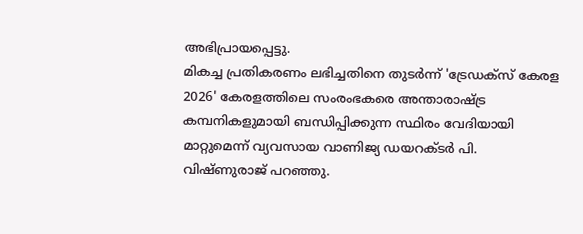അഭിപ്രായപ്പെട്ടു.
മികച്ച പ്രതികരണം ലഭിച്ചതിനെ തുടർന്ന് 'ട്രേഡക്സ് കേരള 2026' കേരളത്തിലെ സംരംഭകരെ അന്താരാഷ്ട്ര കമ്പനികളുമായി ബന്ധിപ്പിക്കുന്ന സ്ഥിരം വേദിയായി മാറ്റുമെന്ന് വ്യവസായ വാണിജ്യ ഡയറക്ടർ പി. വിഷ്ണുരാജ് പറഞ്ഞു.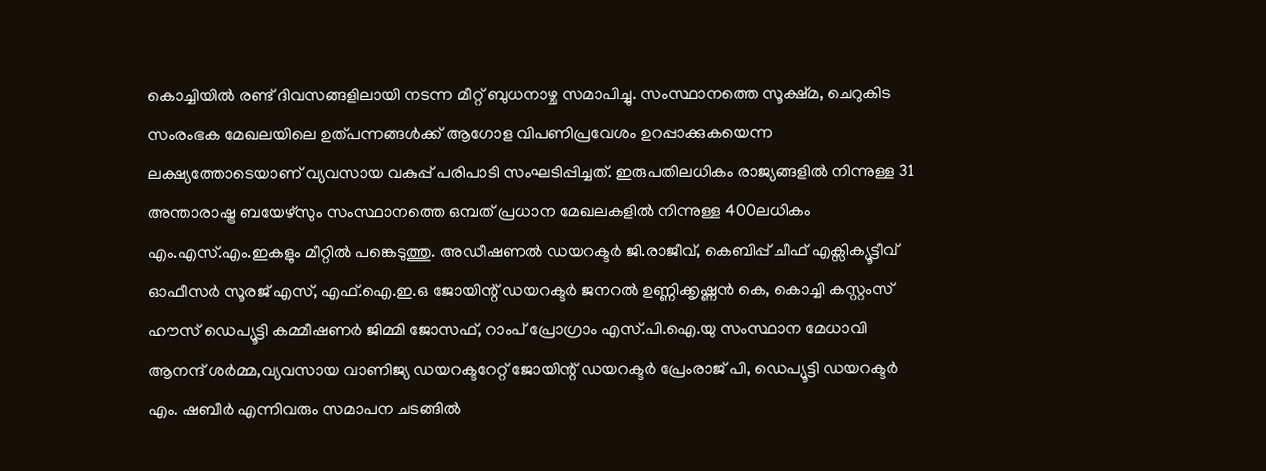കൊച്ചിയിൽ രണ്ട് ദിവസങ്ങളിലായി നടന്ന മീറ്റ് ബുധനാഴ്ച സമാപിച്ചു. സംസ്ഥാനത്തെ സൂക്ഷ്മ, ചെറുകിട സംരംഭക മേഖലയിലെ ഉത്പന്നങ്ങൾക്ക് ആഗോള വിപണിപ്രവേശം ഉറപ്പാക്കുകയെന്ന ലക്ഷ്യത്തോടെയാണ് വ്യവസായ വകുപ്പ് പരിപാടി സംഘടിപ്പിച്ചത്. ഇരുപതിലധികം രാജ്യങ്ങളിൽ നിന്നുള്ള 31 അന്താരാഷ്ട്ര ബയേഴ്സും സംസ്ഥാനത്തെ ഒമ്പത് പ്രധാന മേഖലകളിൽ നിന്നുള്ള 400ലധികം എം.എസ്.എം.ഇകളും മീറ്റിൽ പങ്കെടുത്തു. അഡീഷണൽ ഡയറക്ടർ ജി.രാജീവ്, കെബിപ്പ് ചീഫ് എക്സിക്യൂട്ടീവ് ഓഫീസർ സൂരജ് എസ്, എഫ്.ഐ.ഇ.ഒ ജോയിന്റ് ഡയറക്ടർ ജനറൽ ഉണ്ണിക്കൃഷ്ണൻ കെ, കൊച്ചി കസ്റ്റംസ് ഹൗസ് ഡെപ്യൂട്ടി കമ്മീഷണർ ജിമ്മി ജോസഫ്, റാംപ് പ്രോഗ്രാം എസ്.പി.ഐ.യു സംസ്ഥാന മേധാവി ആനന്ദ് ശർമ്മ,വ്യവസായ വാണിജ്യ ഡയറക്ടറേറ്റ് ജോയിന്റ് ഡയറക്ടർ പ്രേംരാജ് പി, ഡെപ്യൂട്ടി ഡയറക്ടർ എം. ഷബീർ എന്നിവരും സമാപന ചടങ്ങിൽ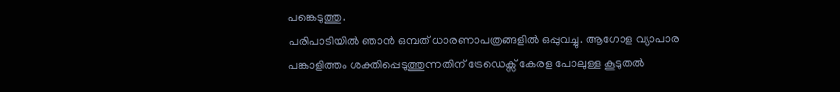പങ്കെടുത്തു.
പരിപാടിയിൽ ഞാൻ ഒമ്പത് ധാരണാപത്രങ്ങളിൽ ഒപ്പുവച്ചു. ആഗോള വ്യാപാര പങ്കാളിത്തം ശക്തിപ്പെടുത്തുന്നതിന് ട്രേഡെക്സ് കേരള പോലുള്ള കൂടുതൽ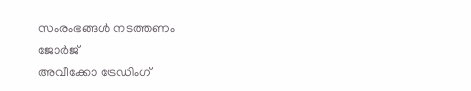സംരംഭങ്ങൾ നടത്തണം
ജോർജ്
അവീക്കോ ട്രേഡിംഗ്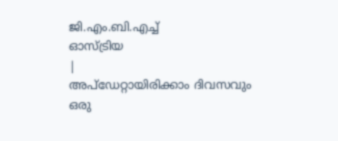ജി.എം.ബി.എച്ച്
ഓസ്ട്രിയ
|
അപ്ഡേറ്റായിരിക്കാം ദിവസവും
ഒരു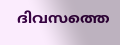ദിവസത്തെ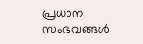പ്രധാന സംഭവങ്ങൾ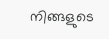നിങ്ങളുടെ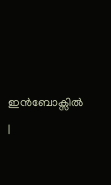ഇൻബോക്സിൽ |